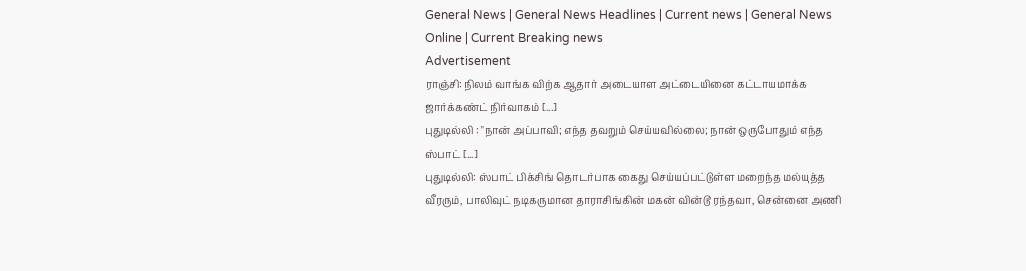General News | General News Headlines | Current news | General News Online | Current Breaking news
Advertisement
ராஞ்சி: நிலம் வாங்க விற்க ஆதார் அடையாள அட்டையினை கட்டாயமாக்க ஜார்க்கண்ட் நிர்வாகம் [...]
புதுடில்லி : "நான் அப்பாவி; எந்த தவறும் செய்யவில்லை; நான் ஒருபோதும் எந்த ஸ்பாட் [...]
புதுடில்லி: ஸ்பாட் பிக்சிங் தொடர்பாக கைது செய்யப்பட்டுள்ள மறைந்த மல்யுத்த வீரரும், பாலிவுட் நடிகருமான தாராசிங்கின் மகன் வின்டூ ரந்தவா, சென்னை அணி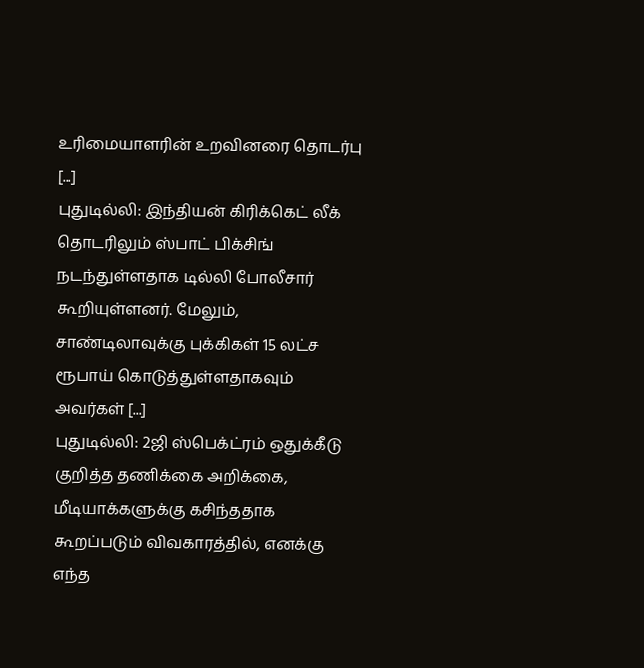உரிமையாளரின் உறவினரை தொடர்பு [...]
புதுடில்லி: இந்தியன் கிரிக்கெட் லீக் தொடரிலும் ஸ்பாட் பிக்சிங் நடந்துள்ளதாக டில்லி போலீசார் கூறியுள்ளனர். மேலும், சாண்டிலாவுக்கு புக்கிகள் 15 லட்ச ரூபாய் கொடுத்துள்ளதாகவும் அவர்கள் [...]
புதுடில்லி: 2ஜி ஸ்பெக்ட்ரம் ஒதுக்கீடு குறித்த தணிக்கை அறிக்கை, மீடியாக்களுக்கு கசிந்ததாக கூறப்படும் விவகாரத்தில், எனக்கு எந்த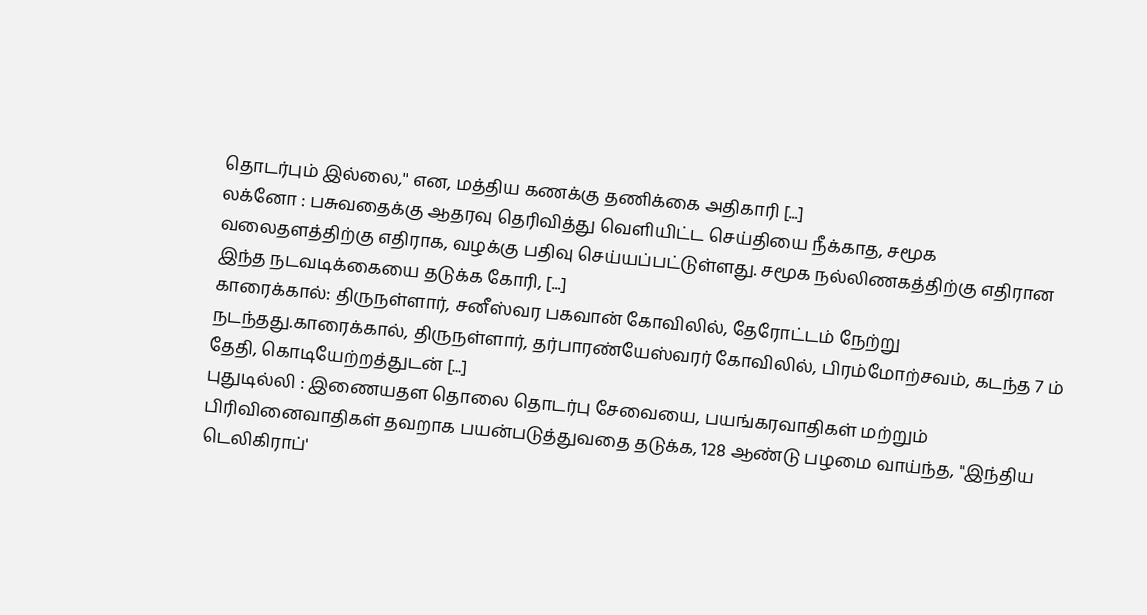தொடர்பும் இல்லை,'' என, மத்திய கணக்கு தணிக்கை அதிகாரி [...]
லக்னோ : பசுவதைக்கு ஆதரவு தெரிவித்து வெளியிட்ட செய்தியை நீக்காத, சமூக வலைதளத்திற்கு எதிராக, வழக்கு பதிவு செய்யப்பட்டுள்ளது. சமூக நல்லிணகத்திற்கு எதிரான இந்த நடவடிக்கையை தடுக்க கோரி, [...]
காரைக்கால்: திருநள்ளார், சனீஸ்வர பகவான் கோவிலில், தேரோட்டம் நேற்று நடந்தது.காரைக்கால், திருநள்ளார், தர்பாரண்யேஸ்வரர் கோவிலில், பிரம்மோற்சவம், கடந்த 7 ம் தேதி, கொடியேற்றத்துடன் [...]
புதுடில்லி : இணையதள தொலை தொடர்பு சேவையை, பயங்கரவாதிகள் மற்றும் பிரிவினைவாதிகள் தவறாக பயன்படுத்துவதை தடுக்க, 128 ஆண்டு பழமை வாய்ந்த, "இந்திய டெலிகிராப்'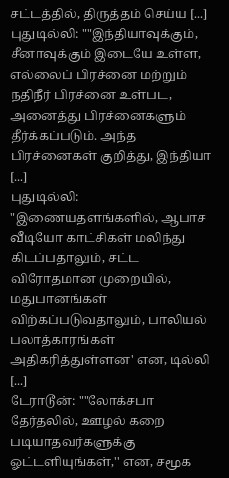சட்டத்தில், திருத்தம் செய்ய [...]
புதுடில்லி: ""இந்தியாவுக்கும், சீனாவுக்கும் இடையே உள்ள, எல்லைப் பிரச்னை மற்றும் நதிநீர் பிரச்னை உள்பட, அனைத்து பிரச்னைகளும் தீர்க்கப்படும். அந்த பிரச்னைகள் குறித்து, இந்தியா [...]
புதுடில்லி: "இணையதளங்களில், ஆபாச வீடியோ காட்சிகள் மலிந்து கிடப்பதாலும், சட்ட விரோதமான முறையில், மதுபானங்கள் விற்கப்படுவதாலும், பாலியல் பலாத்காரங்கள் அதிகரித்துள்ளன' என, டில்லி [...]
டேராடூன்: ""லோக்சபா தேர்தலில், ஊழல் கறை படியாதவர்களுக்கு ஓட்டளியுங்கள்,'' என, சமூக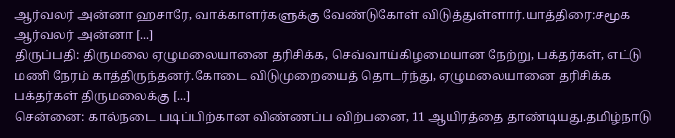ஆர்வலர் அன்னா ஹசாரே, வாக்காளர்களுக்கு வேண்டுகோள் விடுத்துள்ளார்.யாத்திரை:சமூக ஆர்வலர் அன்னா [...]
திருப்பதி: திருமலை ஏழுமலையானை தரிசிக்க, செவ்வாய்கிழமையான நேற்று, பக்தர்கள், எட்டு மணி நேரம் காத்திருந்தனர்.கோடை விடுமுறையைத் தொடர்ந்து, ஏழுமலையானை தரிசிக்க பக்தர்கள் திருமலைக்கு [...]
சென்னை: கால்நடை படிப்பிற்கான விண்ணப்ப விற்பனை, 11 ஆயிரத்தை தாண்டியது.தமிழ்நாடு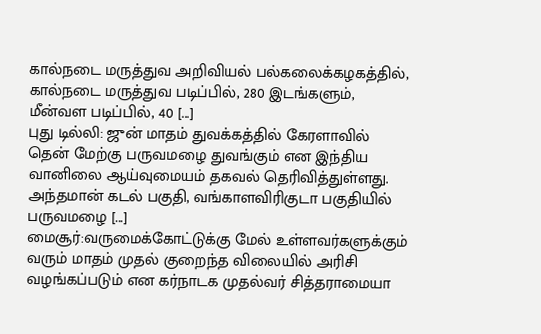கால்நடை மருத்துவ அறிவியல் பல்கலைக்கழகத்தில், கால்நடை மருத்துவ படிப்பில், 280 இடங்களும், மீன்வள படிப்பில், 40 [...]
புது டில்லி: ஜுன் மாதம் துவக்கத்தில் கேரளாவில் தென் மேற்கு பருவமழை துவங்கும் என இந்திய வானிலை ஆய்வுமையம் தகவல் தெரிவித்துள்ளது. அந்தமான் கடல் பகுதி, வங்காளவிரிகுடா பகுதியில் பருவமழை [...]
மைசூர்:வருமைக்கோட்டுக்கு மேல் உள்ளவர்களுக்கும் வரும் மாதம் முதல் குறைந்த விலையில் அரிசி வழங்கப்படும் என கர்நாடக முதல்வர் சித்தராமையா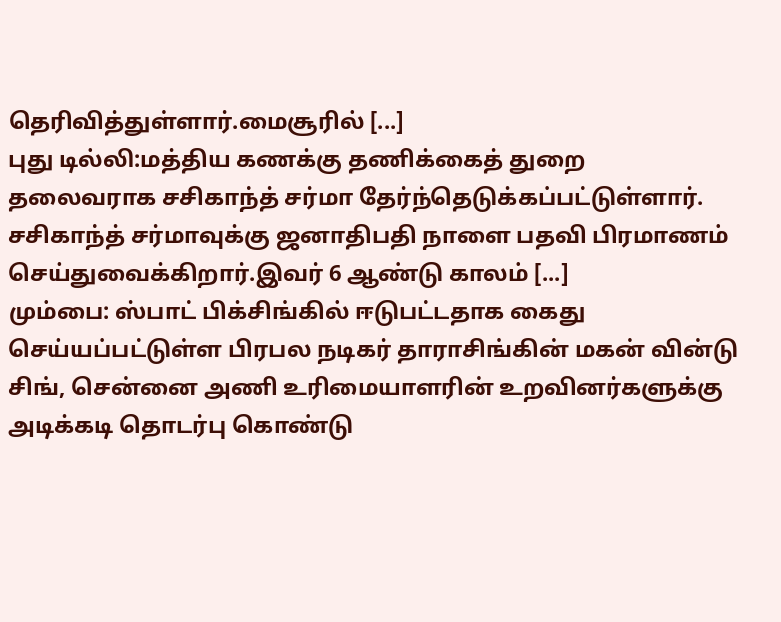தெரிவித்துள்ளார்.மைசூரில் [...]
புது டில்லி:மத்திய கணக்கு தணிக்கைத் துறை தலைவராக சசிகாந்த் சர்மா தேர்ந்தெடுக்கப்பட்டுள்ளார். சசிகாந்த் சர்மாவுக்கு ஜனாதிபதி நாளை பதவி பிரமாணம் செய்துவைக்கிறார்.இவர் 6 ஆண்டு காலம் [...]
மும்பை: ஸ்பாட் பிக்சிங்கில் ஈடுபட்டதாக கைது செய்யப்பட்டுள்ள பிரபல நடிகர் தாராசிங்கின் மகன் வின்டு சிங், சென்னை அணி உரிமையாளரின் உறவினர்களுக்கு அடிக்கடி தொடர்பு கொண்டு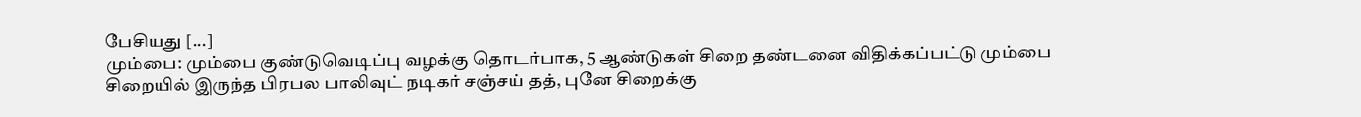பேசியது [...]
மும்பை: மும்பை குண்டுவெடிப்பு வழக்கு தொடர்பாக, 5 ஆண்டுகள் சிறை தண்டனை விதிக்கப்பட்டு மும்பை சிறையில் இருந்த பிரபல பாலிவுட் நடிகர் சஞ்சய் தத், புனே சிறைக்கு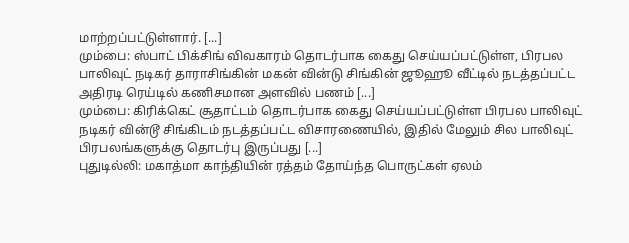மாற்றப்பட்டுள்ளார். [...]
மும்பை: ஸ்பாட் பிக்சிங் விவகாரம் தொடர்பாக கைது செய்யப்பட்டுள்ள, பிரபல பாலிவுட் நடிகர் தாராசிங்கின் மகன் வின்டு சிங்கின் ஜூஹூ வீட்டில் நடத்தப்பட்ட அதிரடி ரெய்டில் கணிசமான அளவில் பணம் [...]
மும்பை: கிரிக்கெட் சூதாட்டம் தொடர்பாக கைது செய்யப்பட்டுள்ள பிரபல பாலிவுட் நடிகர் வின்டூ சிங்கிடம் நடத்தப்பட்ட விசாரணையில், இதில் மேலும் சில பாலிவுட் பிரபலங்களுக்கு தொடர்பு இருப்பது [...]
புதுடில்லி: மகாத்மா காந்தியின் ரத்தம் தோய்ந்த பொருட்கள் ஏலம்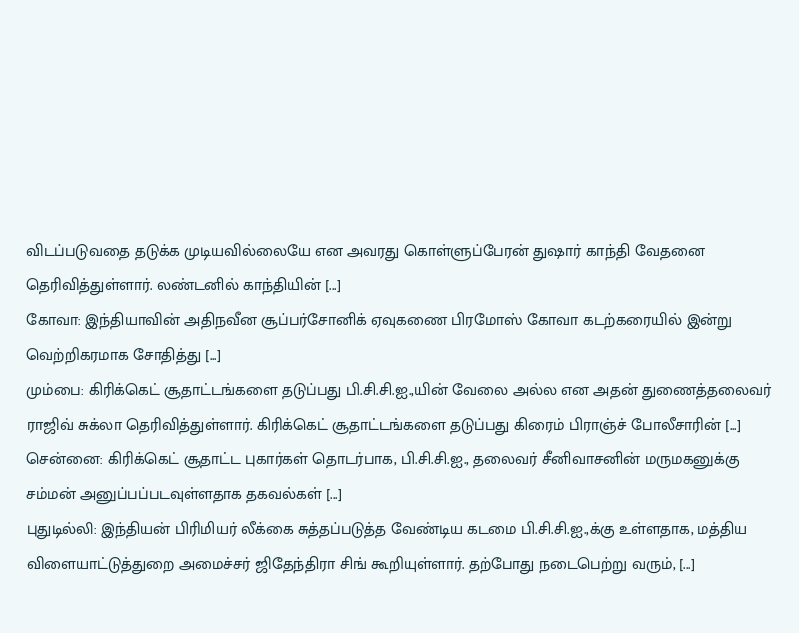விடப்படுவதை தடுக்க முடியவில்லையே என அவரது கொள்ளுப்பேரன் துஷார் காந்தி வேதனை தெரிவித்துள்ளார். லண்டனில் காந்தியின் [...]
கோவா: இந்தியாவின் அதிநவீன சூப்பர்சோனிக் ஏவுகணை பிரமோஸ் கோவா கடற்கரையில் இன்று வெற்றிகரமாக சோதித்து [...]
மும்பை: கிரிக்கெட் சூதாட்டங்களை தடுப்பது பி.சி.சி.ஐ.,யின் வேலை அல்ல என அதன் துணைத்தலைவர் ராஜிவ் சுக்லா தெரிவித்துள்ளார். கிரிக்கெட் சூதாட்டங்களை தடுப்பது கிரைம் பிராஞ்ச் போலீசாரின் [...]
சென்னை: கிரிக்கெட் சூதாட்ட புகார்கள் தொடர்பாக, பி.சி.சி.ஐ., தலைவர் சீனிவாசனின் மருமகனுக்கு சம்மன் அனுப்பப்படவுள்ளதாக தகவல்கள் [...]
புதுடில்லி: இந்தியன் பிரிமியர் லீக்கை சுத்தப்படுத்த வேண்டிய கடமை பி.சி.சி.ஐ.,க்கு உள்ளதாக, மத்திய விளையாட்டுத்துறை அமைச்சர் ஜிதேந்திரா சிங் கூறியுள்ளார். தற்போது நடைபெற்று வரும், [...]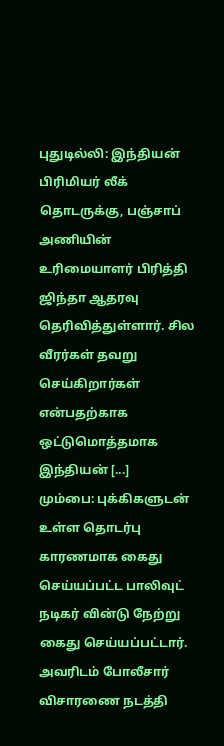புதுடில்லி: இந்தியன் பிரிமியர் லீக் தொடருக்கு, பஞ்சாப் அணியின் உரிமையாளர் பிரித்தி ஜிந்தா ஆதரவு தெரிவித்துள்ளார். சில வீரர்கள் தவறு செய்கிறார்கள் என்பதற்காக ஒட்டுமொத்தமாக இந்தியன் [...]
மும்பை: புக்கிகளுடன் உள்ள தொடர்பு காரணமாக கைது செய்யப்பட்ட பாலிவுட் நடிகர் வின்டு நேற்று கைது செய்யப்பட்டார். அவரிடம் போலீசார் விசாரணை நடத்தி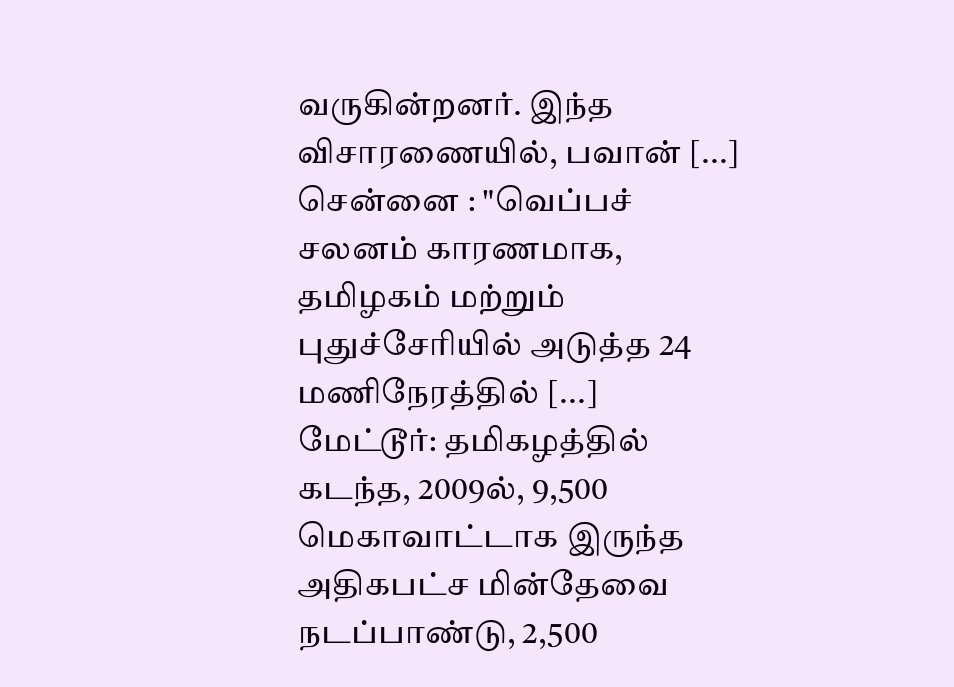வருகின்றனர். இந்த விசாரணையில், பவான் [...]
சென்னை : "வெப்பச் சலனம் காரணமாக, தமிழகம் மற்றும் புதுச்சேரியில் அடுத்த 24 மணிநேரத்தில் [...]
மேட்டூர்: தமிகழத்தில் கடந்த, 2009ல், 9,500 மெகாவாட்டாக இருந்த அதிகபட்ச மின்தேவை நடப்பாண்டு, 2,500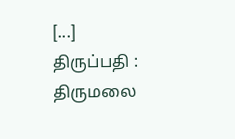[...]
திருப்பதி : திருமலை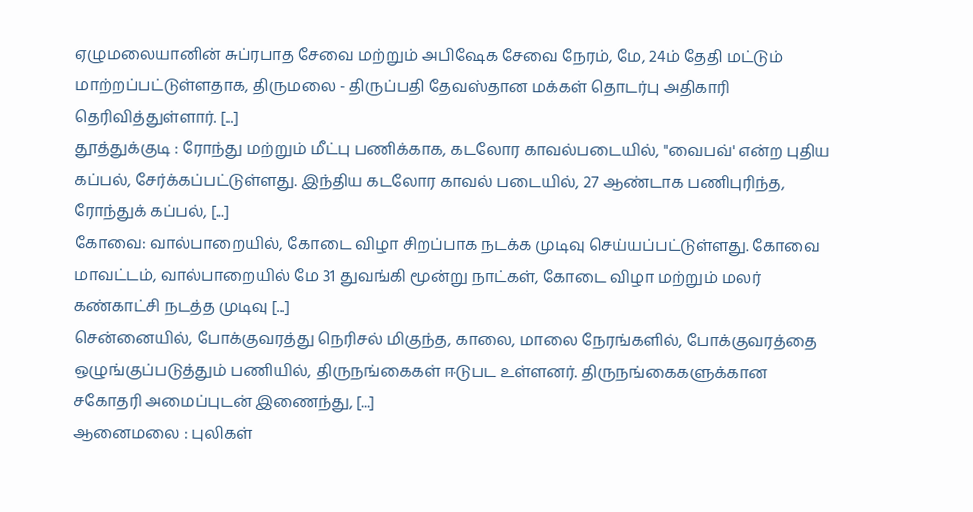ஏழுமலையானின் சுப்ரபாத சேவை மற்றும் அபிஷேக சேவை நேரம், மே, 24ம் தேதி மட்டும் மாற்றப்பட்டுள்ளதாக, திருமலை - திருப்பதி தேவஸ்தான மக்கள் தொடர்பு அதிகாரி தெரிவித்துள்ளார். [...]
தூத்துக்குடி : ரோந்து மற்றும் மீட்பு பணிக்காக, கடலோர காவல்படையில், "வைபவ்' என்ற புதிய கப்பல், சேர்க்கப்பட்டுள்ளது. இந்திய கடலோர காவல் படையில், 27 ஆண்டாக பணிபுரிந்த, ரோந்துக் கப்பல், [...]
கோவை: வால்பாறையில், கோடை விழா சிறப்பாக நடக்க முடிவு செய்யப்பட்டுள்ளது. கோவை மாவட்டம், வால்பாறையில் மே 31 துவங்கி மூன்று நாட்கள், கோடை விழா மற்றும் மலர் கண்காட்சி நடத்த முடிவு [...]
சென்னையில், போக்குவரத்து நெரிசல் மிகுந்த, காலை, மாலை நேரங்களில், போக்குவரத்தை ஒழுங்குப்படுத்தும் பணியில், திருநங்கைகள் ஈடுபட உள்ளனர். திருநங்கைகளுக்கான சகோதரி அமைப்புடன் இணைந்து, [...]
ஆனைமலை : புலிகள்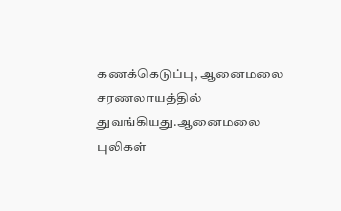கணக்கெடுப்பு, ஆனைமலை சரணலாயத்தில் துவங்கியது.ஆனைமலை புலிகள்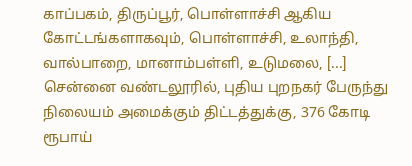காப்பகம், திருப்பூர், பொள்ளாச்சி ஆகிய கோட்டங்களாகவும், பொள்ளாச்சி, உலாந்தி, வால்பாறை, மானாம்பள்ளி, உடுமலை, [...]
சென்னை வண்டலூரில், புதிய புறநகர் பேருந்து நிலையம் அமைக்கும் திட்டத்துக்கு, 376 கோடி ரூபாய்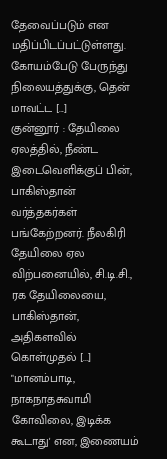தேவைப்படும் என மதிப்பிடப்பட்டுள்ளது. கோயம்பேடு பேருந்து நிலையத்துக்கு, தென் மாவட்ட [...]
குன்னூர் : தேயிலை ஏலத்தில், நீண்ட இடைவெளிக்குப் பின், பாகிஸ்தான் வர்த்தகர்கள் பங்கேற்றனர். நீலகிரி தேயிலை ஏல விற்பனையில், சி.டி.சி., ரக தேயிலையை, பாகிஸ்தான், அதிகளவில் கொள்முதல் [...]
"மானம்பாடி, நாகநாதசுவாமி கோவிலை, இடிக்க கூடாது' என, இணையம்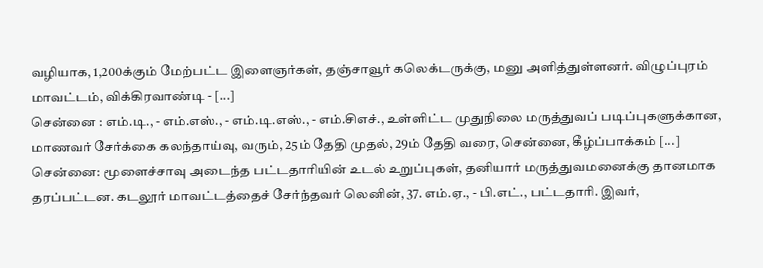வழியாக, 1,200க்கும் மேற்பட்ட இளைஞர்கள், தஞ்சாவூர் கலெக்டருக்கு, மனு அளித்துள்ளனர். விழுப்புரம் மாவட்டம், விக்கிரவாண்டி - [...]
சென்னை : எம்.டி., - எம்.எஸ்., - எம்.டி.எஸ்., - எம்.சிஎச்., உள்ளிட்ட முதுநிலை மருத்துவப் படிப்புகளுக்கான, மாணவர் சேர்க்கை கலந்தாய்வு, வரும், 25ம் தேதி முதல், 29ம் தேதி வரை, சென்னை, கீழ்ப்பாக்கம் [...]
சென்னை: மூளைச்சாவு அடைந்த பட்டதாரியின் உடல் உறுப்புகள், தனியார் மருத்துவமனைக்கு தானமாக தரப்பட்டன. கடலூர் மாவட்டத்தைச் சேர்ந்தவர் லெனின், 37. எம்.ஏ., - பி.எட்., பட்டதாரி. இவர்,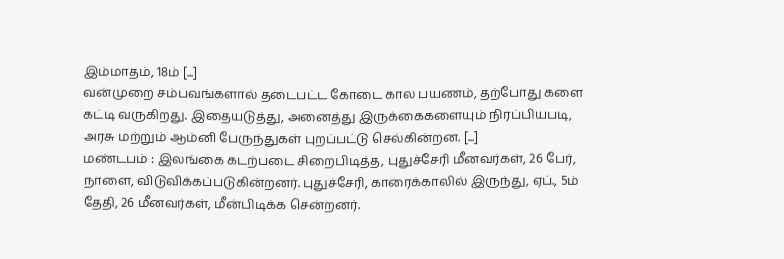இம்மாதம், 18ம் [...]
வன்முறை சம்பவங்களால் தடைபட்ட கோடை கால பயணம், தற்போது களை கட்டி வருகிறது. இதையடுத்து, அனைத்து இருக்கைகளையும் நிரப்பியபடி, அரசு மற்றும் ஆம்னி பேருந்துகள் புறப்பட்டு செல்கின்றன. [...]
மண்டபம் : இலங்கை கடற்படை சிறைபிடித்த, புதுச்சேரி மீனவர்கள், 26 பேர், நாளை, விடுவிக்கப்படுகின்றனர். புதுச்சேரி, காரைக்காலில் இருந்து, ஏப்., 5ம் தேதி, 26 மீனவர்கள், மீன்பிடிக்க சென்றனர்.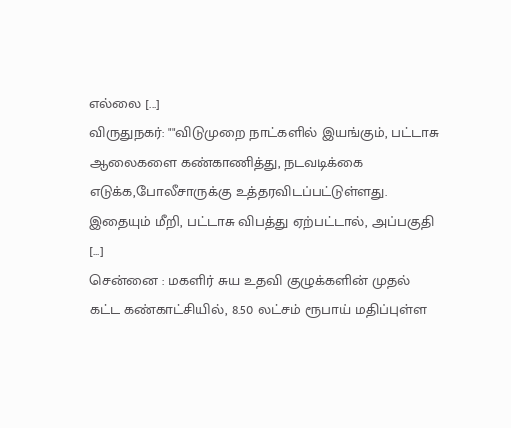எல்லை [...]
விருதுநகர்: ""விடுமுறை நாட்களில் இயங்கும், பட்டாசு ஆலைகளை கண்காணித்து, நடவடிக்கை எடுக்க,போலீசாருக்கு உத்தரவிடப்பட்டுள்ளது. இதையும் மீறி, பட்டாசு விபத்து ஏற்பட்டால், அப்பகுதி [...]
சென்னை : மகளிர் சுய உதவி குழுக்களின் முதல் கட்ட கண்காட்சியில், 8.50 லட்சம் ரூபாய் மதிப்புள்ள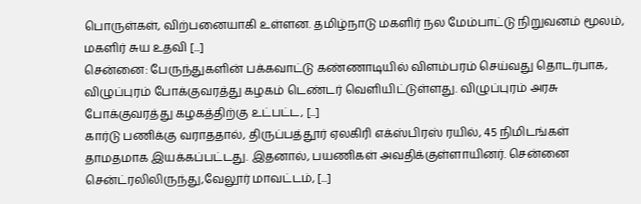பொருள்கள், விற்பனையாகி உள்ளன. தமிழ்நாடு மகளிர் நல மேம்பாட்டு நிறுவனம் மூலம், மகளிர் சுய உதவி [...]
சென்னை: பேருந்துகளின் பக்கவாட்டு கண்ணாடியில் விளம்பரம் செய்வது தொடர்பாக, விழுப்புரம் போக்குவரத்து கழகம் டெண்டர் வெளியிட்டுள்ளது. விழுப்புரம் அரசு போக்குவரத்து கழகத்திற்கு உட்பட்ட, [...]
கார்டு பணிக்கு வராததால், திருப்பத்தூர் ஏலகிரி எக்ஸ்பிரஸ் ரயில், 45 நிமிடங்கள் தாமதமாக இயக்கப்பட்டது. இதனால், பயணிகள் அவதிக்குள்ளாயினர். சென்னை சென்ட்ரலிலிருந்து,வேலூர் மாவட்டம், [...]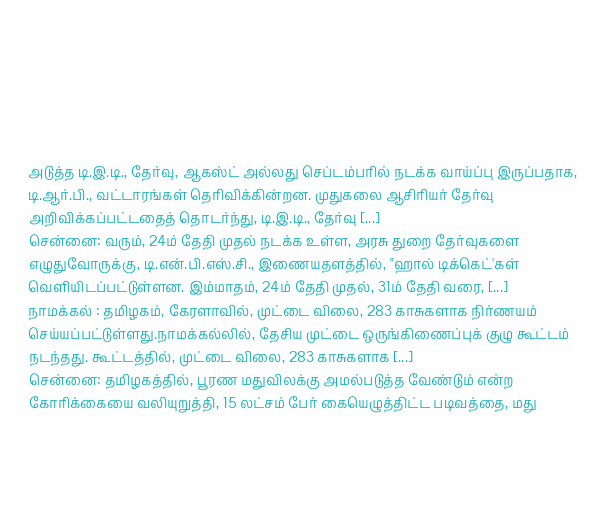அடுத்த டி.இ.டி., தேர்வு, ஆகஸ்ட் அல்லது செப்டம்பரில் நடக்க வாய்ப்பு இருப்பதாக, டி.ஆர்.பி., வட்டாரங்கள் தெரிவிக்கின்றன. முதுகலை ஆசிரியர் தேர்வு அறிவிக்கப்பட்டதைத் தொடர்ந்து, டி.இ.டி., தேர்வு [...]
சென்னை: வரும், 24ம் தேதி முதல் நடக்க உள்ள, அரசு துறை தேர்வுகளை எழுதுவோருக்கு, டி.என்.பி.எஸ்.சி., இணையதளத்தில், "ஹால் டிக்கெட்'கள் வெளியிடப்பட்டுள்ளன. இம்மாதம், 24ம் தேதி முதல், 31ம் தேதி வரை, [...]
நாமக்கல் : தமிழகம், கேரளாவில், முட்டை விலை, 283 காசுகளாக நிர்ணயம் செய்யப்பட்டுள்ளது.நாமக்கல்லில், தேசிய முட்டை ஒருங்கிணைப்புக் குழு கூட்டம் நடந்தது. கூட்டத்தில், முட்டை விலை, 283 காசுகளாக [...]
சென்னை: தமிழகத்தில், பூரண மதுவிலக்கு அமல்படுத்த வேண்டும் என்ற கோரிக்கையை வலியுறுத்தி, 15 லட்சம் பேர் கையெழுத்திட்ட படிவத்தை, மது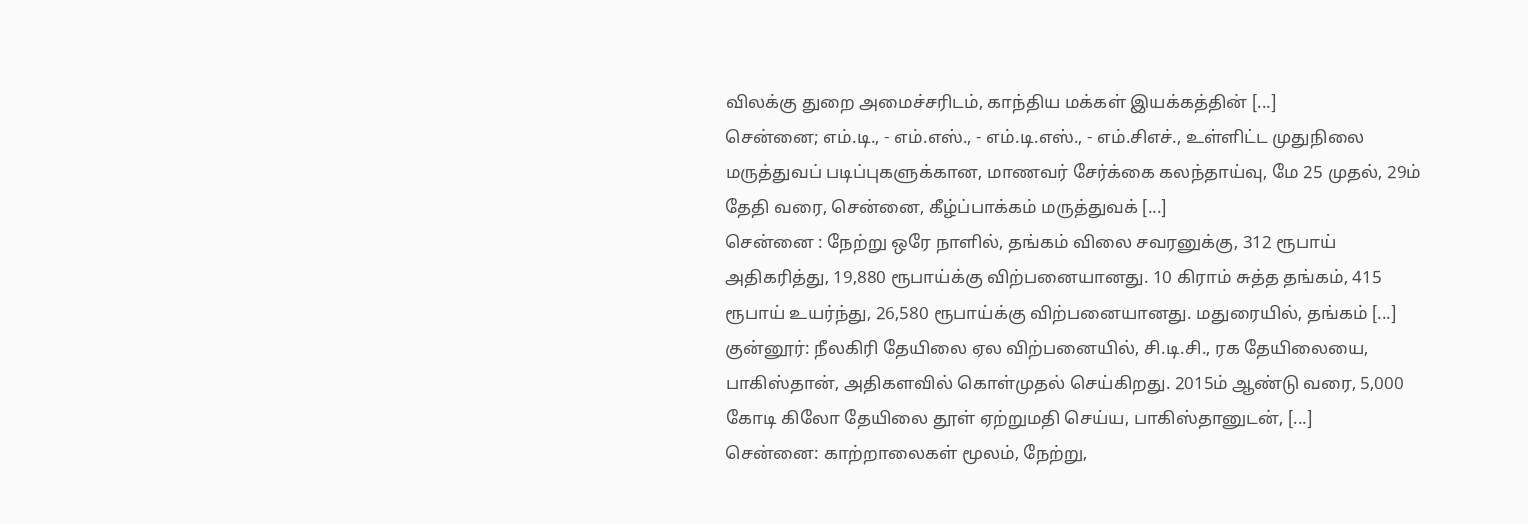விலக்கு துறை அமைச்சரிடம், காந்திய மக்கள் இயக்கத்தின் [...]
சென்னை; எம்.டி., - எம்.எஸ்., - எம்.டி.எஸ்., - எம்.சிஎச்., உள்ளிட்ட முதுநிலை மருத்துவப் படிப்புகளுக்கான, மாணவர் சேர்க்கை கலந்தாய்வு, மே 25 முதல், 29ம் தேதி வரை, சென்னை, கீழ்ப்பாக்கம் மருத்துவக் [...]
சென்னை : நேற்று ஒரே நாளில், தங்கம் விலை சவரனுக்கு, 312 ரூபாய் அதிகரித்து, 19,880 ரூபாய்க்கு விற்பனையானது. 10 கிராம் சுத்த தங்கம், 415 ரூபாய் உயர்ந்து, 26,580 ரூபாய்க்கு விற்பனையானது. மதுரையில், தங்கம் [...]
குன்னூர்: நீலகிரி தேயிலை ஏல விற்பனையில், சி.டி.சி., ரக தேயிலையை, பாகிஸ்தான், அதிகளவில் கொள்முதல் செய்கிறது. 2015ம் ஆண்டு வரை, 5,000 கோடி கிலோ தேயிலை தூள் ஏற்றுமதி செய்ய, பாகிஸ்தானுடன், [...]
சென்னை: காற்றாலைகள் மூலம், நேற்று,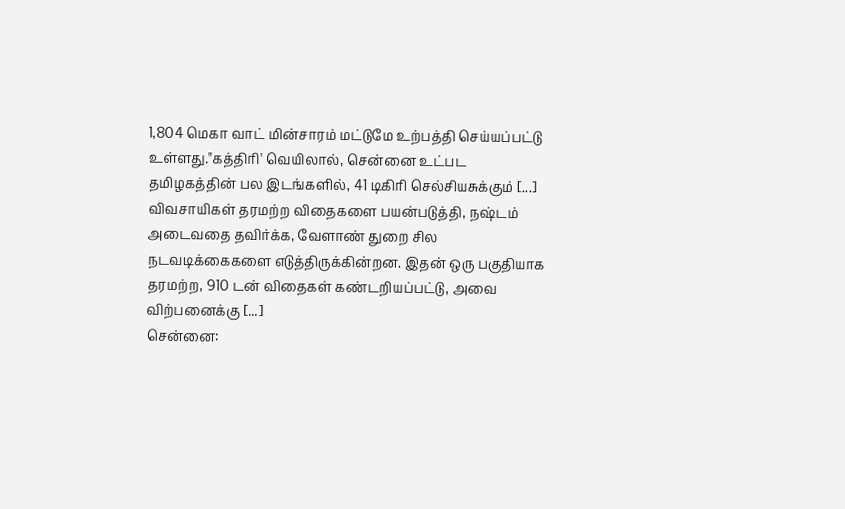1,804 மெகா வாட் மின்சாரம் மட்டுமே உற்பத்தி செய்யப்பட்டு உள்ளது."கத்திரி' வெயிலால், சென்னை உட்பட தமிழகத்தின் பல இடங்களில், 41 டிகிரி செல்சியசுக்கும் [...]
விவசாயிகள் தரமற்ற விதைகளை பயன்படுத்தி, நஷ்டம் அடைவதை தவிர்க்க, வேளாண் துறை சில நடவடிக்கைகளை எடுத்திருக்கின்றன. இதன் ஒரு பகுதியாக தரமற்ற, 910 டன் விதைகள் கண்டறியப்பட்டு, அவை விற்பனைக்கு [...]
சென்னை: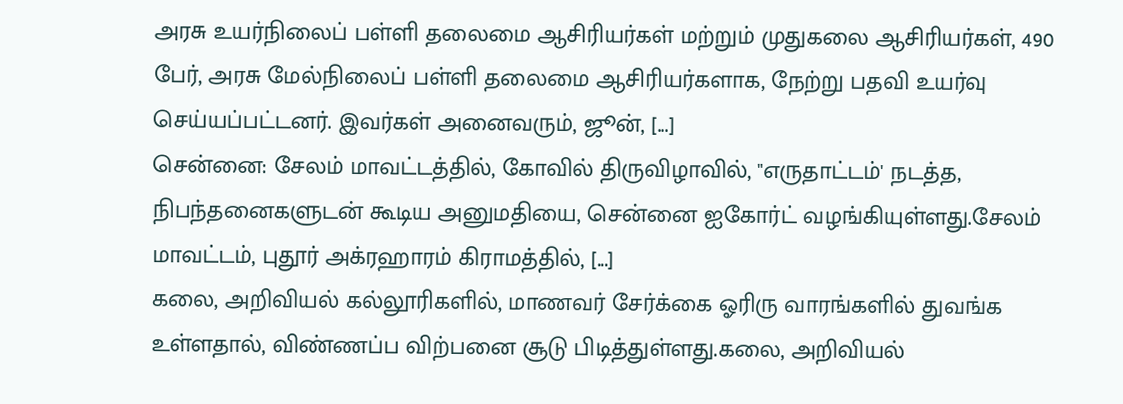அரசு உயர்நிலைப் பள்ளி தலைமை ஆசிரியர்கள் மற்றும் முதுகலை ஆசிரியர்கள், 490 பேர், அரசு மேல்நிலைப் பள்ளி தலைமை ஆசிரியர்களாக, நேற்று பதவி உயர்வு செய்யப்பட்டனர். இவர்கள் அனைவரும், ஜூன், [...]
சென்னை: சேலம் மாவட்டத்தில், கோவில் திருவிழாவில், "எருதாட்டம்' நடத்த, நிபந்தனைகளுடன் கூடிய அனுமதியை, சென்னை ஐகோர்ட் வழங்கியுள்ளது.சேலம் மாவட்டம், புதூர் அக்ரஹாரம் கிராமத்தில், [...]
கலை, அறிவியல் கல்லூரிகளில், மாணவர் சேர்க்கை ஓரிரு வாரங்களில் துவங்க உள்ளதால், விண்ணப்ப விற்பனை சூடு பிடித்துள்ளது.கலை, அறிவியல்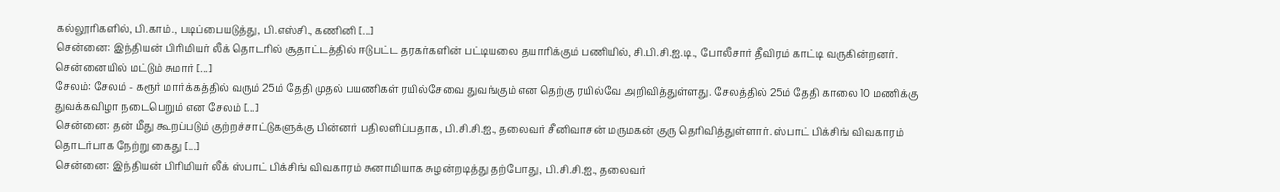கல்லூரிகளில், பி.காம்., படிப்பையடுத்து, பி.எஸ்சி., கணினி [...]
சென்னை: இந்தியன் பிரிமியர் லீக் தொடரில் சூதாட்டத்தில் ஈடுபட்ட தரகர்களின் பட்டியலை தயாரிக்கும் பணியில், சி.பி.சி.ஐ.டி., போலீசார் தீவிரம் காட்டி வருகின்றனர். சென்னையில் மட்டும் சுமார் [...]
சேலம்: சேலம் - கரூர் மார்க்கத்தில் வரும் 25ம் தேதி முதல் பயணிகள் ரயில்சேவை துவங்கும் என தெற்கு ரயில்வே அறிவித்துள்ளது. சேலத்தில் 25ம் தேதி காலை 10 மணிக்கு துவக்கவிழா நடைபெறும் என சேலம் [...]
சென்னை: தன் மீது கூறப்படும் குற்றச்சாட்டுகளுக்கு பின்னர் பதிலளிப்பதாக, பி.சி.சி.ஐ., தலைவர் சீனிவாசன் மருமகன் குரு தெரிவித்துள்ளார். ஸ்பாட் பிக்சிங் விவகாரம் தொடர்பாக நேற்று கைது [...]
சென்னை: இந்தியன் பிரிமியர் லீக் ஸ்பாட் பிக்சிங் விவகாரம் சுனாமியாக சுழன்றடித்து தற்போது, பி.சி.சி.ஐ., தலைவர்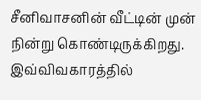சீனிவாசனின் வீட்டின் முன் நின்று கொண்டிருக்கிறது. இவ்விவகாரத்தில்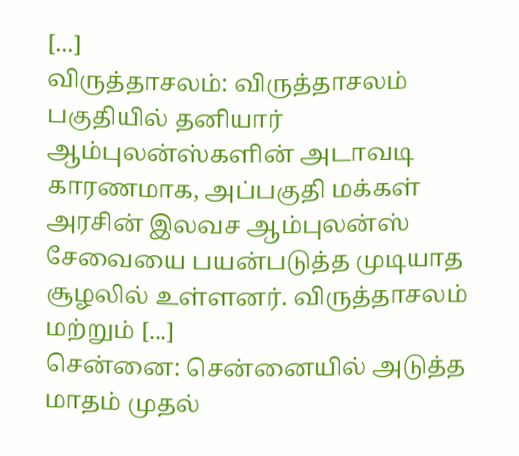[...]
விருத்தாசலம்: விருத்தாசலம் பகுதியில் தனியார் ஆம்புலன்ஸ்களின் அடாவடி காரணமாக, அப்பகுதி மக்கள் அரசின் இலவச ஆம்புலன்ஸ் சேவையை பயன்படுத்த முடியாத சூழலில் உள்ளனர். விருத்தாசலம் மற்றும் [...]
சென்னை: சென்னையில் அடுத்த மாதம் முதல்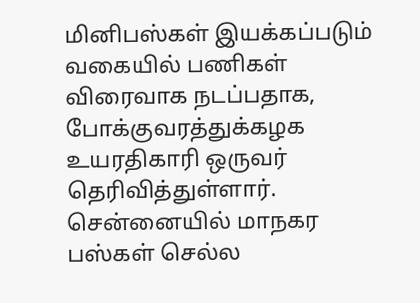மினிபஸ்கள் இயக்கப்படும் வகையில் பணிகள் விரைவாக நடப்பதாக, போக்குவரத்துக்கழக உயரதிகாரி ஒருவர் தெரிவித்துள்ளார். சென்னையில் மாநகர பஸ்கள் செல்ல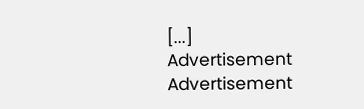[...]
Advertisement
Advertisement